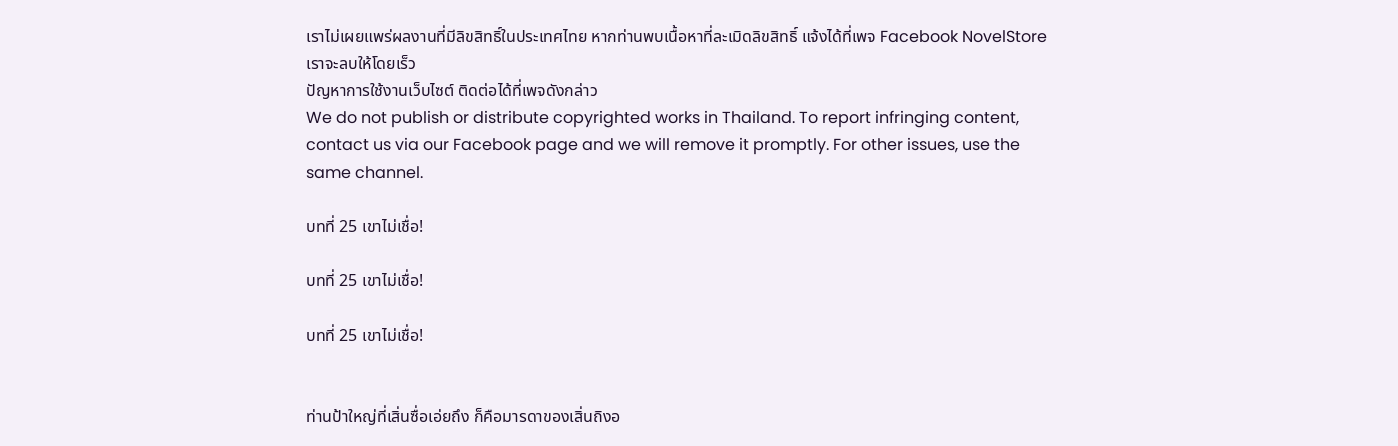เราไม่เผยแพร่ผลงานที่มีลิขสิทธิ์ในประเทศไทย หากท่านพบเนื้อหาที่ละเมิดลิขสิทธิ์ แจ้งได้ที่เพจ Facebook NovelStore เราจะลบให้โดยเร็ว
ปัญหาการใช้งานเว็บไซต์ ติดต่อได้ที่เพจดังกล่าว
We do not publish or distribute copyrighted works in Thailand. To report infringing content, contact us via our Facebook page and we will remove it promptly. For other issues, use the same channel.

บทที่ 25 เขาไม่เชื่อ!

บทที่ 25 เขาไม่เชื่อ!

บทที่ 25 เขาไม่เชื่อ!


ท่านป้าใหญ่ที่เสิ่นซื่อเอ่ยถึง ก็คือมารดาของเสิ่นถิงอ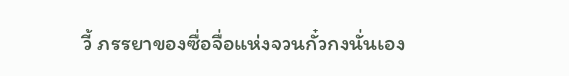วี้ ภรรยาของซื่อจื่อแห่งจวนกั๋วกงนั่นเอง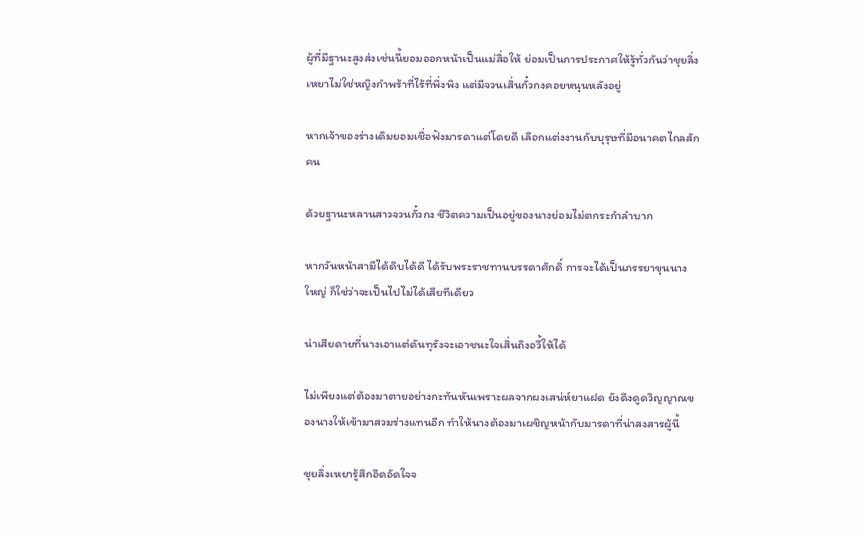ผู้ที่มีฐานะสูงส่งเช่นนี้ยอมออกหน้าเป็นแม่สื่อให้ ย่อมเป็นการประกาศให้รู้ทั่วกันว่าชุยลิ่งเหยาไม่ใช่หญิงกำพร้าที่ไร้ที่พึ่งพิง แต่มีจวนเสิ่นกั๋วกงคอยหนุนหลังอยู่

หากเจ้าของร่างเดิมยอมเชื่อฟังมารดาแต่โดยดี เลือกแต่งงานกับบุรุษที่มีอนาคตไกลสักคน

ด้วยฐานะหลานสาวจวนกั๋วกง ชีวิตความเป็นอยู่ของนางย่อมไม่ตกระกำลำบาก

หากวันหน้าสามีได้ดิบได้ดี ได้รับพระราชทานบรรดาศักดิ์ การจะได้เป็นภรรยาขุนนางใหญ่ ก็ใช่ว่าจะเป็นไปไม่ได้เสียทีเดียว

น่าเสียดายที่นางเอาแต่ดันทุรังจะเอาชนะใจเสิ่นถิงอวี้ให้ได้

ไม่เพียงแต่ต้องมาตายอย่างกะทันหันเพราะผลจากผงเสน่ห์ยาแฝด ยังดึงดูดวิญญาณของนางให้เข้ามาสวมร่างแทนอีก ทำให้นางต้องมาเผชิญหน้ากับมารดาที่น่าสงสารผู้นี้

ชุยลิ่งเหยารู้สึกอึดอัดใจจ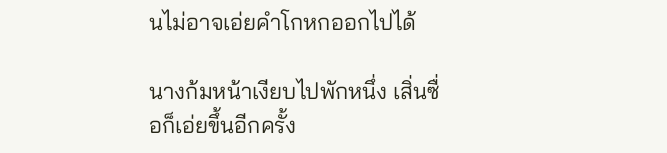นไม่อาจเอ่ยคำโกหกออกไปได้

นางก้มหน้าเงียบไปพักหนึ่ง เสิ่นซื่อก็เอ่ยขึ้นอีกครั้ง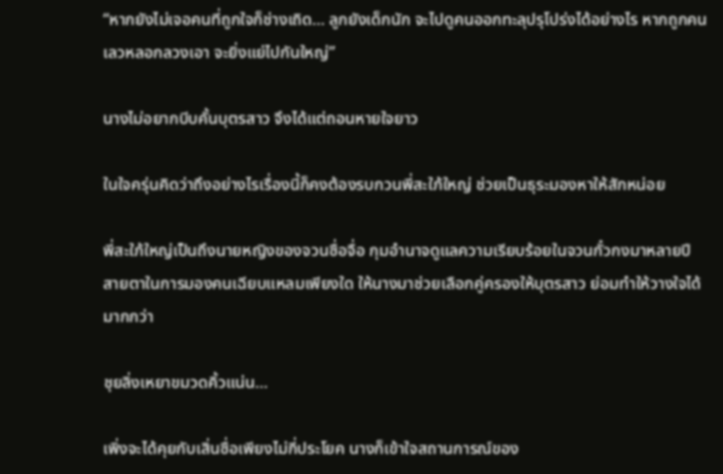“หากยังไม่เจอคนที่ถูกใจก็ช่างเถิด… ลูกยังเด็กนัก จะไปดูคนออกทะลุปรุโปร่งได้อย่างไร หากถูกคนเลวหลอกลวงเอา จะยิ่งแย่ไปกันใหญ่”

นางไม่อยากบีบคั้นบุตรสาว จึงได้แต่ถอนหายใจยาว

ในใจครุ่นคิดว่าถึงอย่างไรเรื่องนี้ก็คงต้องรบกวนพี่สะใภ้ใหญ่ ช่วยเป็นธุระมองหาให้สักหน่อย

พี่สะใภ้ใหญ่เป็นถึงนายหญิงของจวนซื่อจื่อ กุมอำนาจดูแลความเรียบร้อยในจวนกั๋วกงมาหลายปี สายตาในการมองคนเฉียบแหลมเพียงใด ให้นางมาช่วยเลือกคู่ครองให้บุตรสาว ย่อมทำให้วางใจได้มากกว่า

ชุยลิ่งเหยาขมวดคิ้วแน่น…

เพิ่งจะได้คุยกับเสิ่นซื่อเพียงไม่กี่ประโยค นางก็เข้าใจสถานการณ์ของ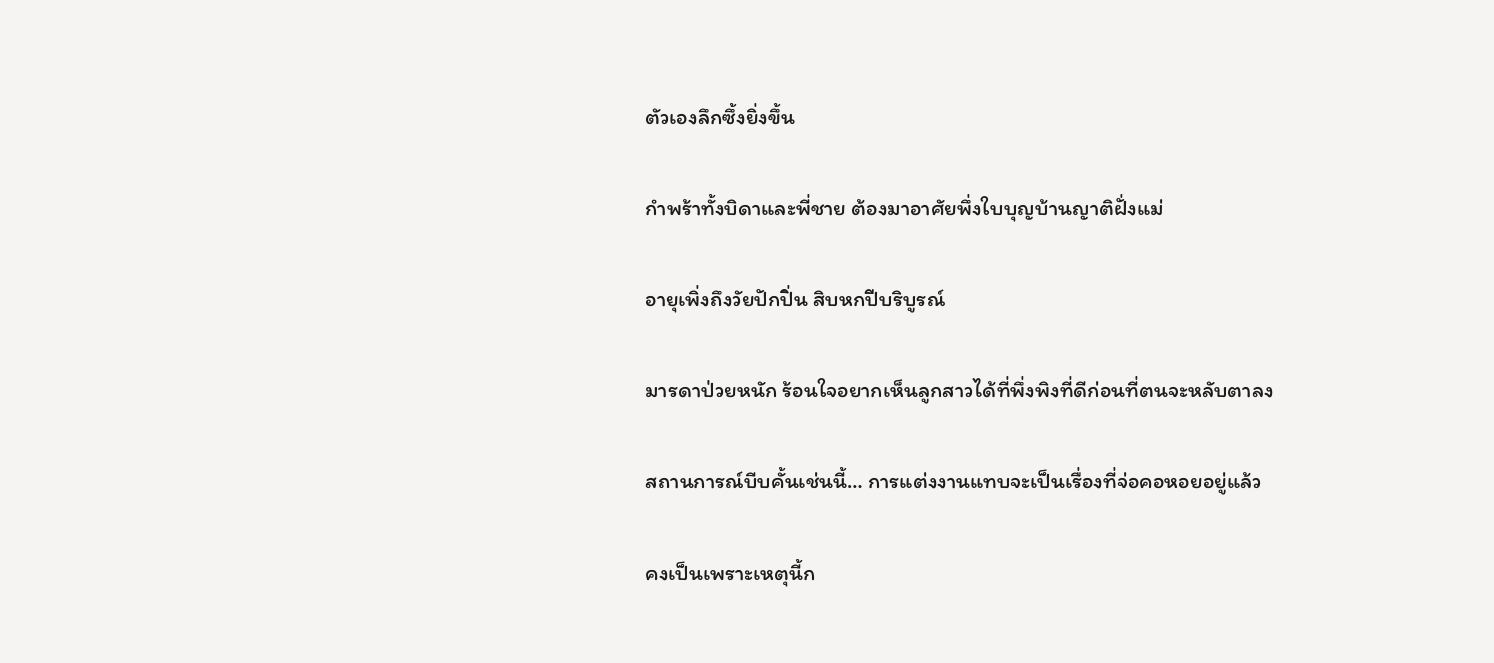ตัวเองลึกซึ้งยิ่งขึ้น

กำพร้าทั้งบิดาและพี่ชาย ต้องมาอาศัยพึ่งใบบุญบ้านญาติฝั่งแม่

อายุเพิ่งถึงวัยปักปิ่น สิบหกปีบริบูรณ์

มารดาป่วยหนัก ร้อนใจอยากเห็นลูกสาวได้ที่พึ่งพิงที่ดีก่อนที่ตนจะหลับตาลง

สถานการณ์บีบคั้นเช่นนี้… การแต่งงานแทบจะเป็นเรื่องที่จ่อคอหอยอยู่แล้ว

คงเป็นเพราะเหตุนี้ก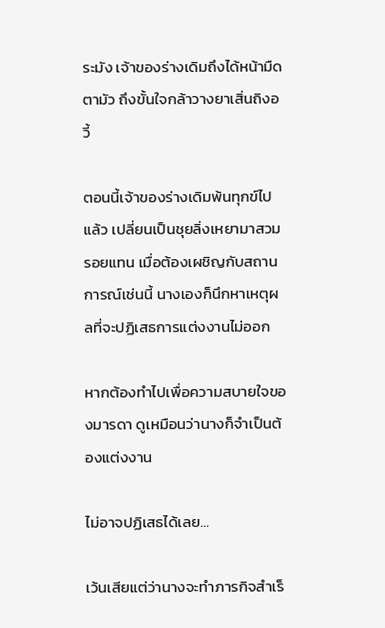ระมัง เจ้าของร่างเดิมถึงได้หน้ามืดตามัว ถึงขั้นใจกล้าวางยาเสิ่นถิงอวี้

ตอนนี้เจ้าของร่างเดิมพ้นทุกข์ไปแล้ว เปลี่ยนเป็นชุยลิ่งเหยามาสวมรอยแทน เมื่อต้องเผชิญกับสถานการณ์เช่นนี้ นางเองก็นึกหาเหตุผลที่จะปฏิเสธการแต่งงานไม่ออก

หากต้องทำไปเพื่อความสบายใจของมารดา ดูเหมือนว่านางก็จำเป็นต้องแต่งงาน

ไม่อาจปฏิเสธได้เลย…

เว้นเสียแต่ว่านางจะทำภารกิจสำเร็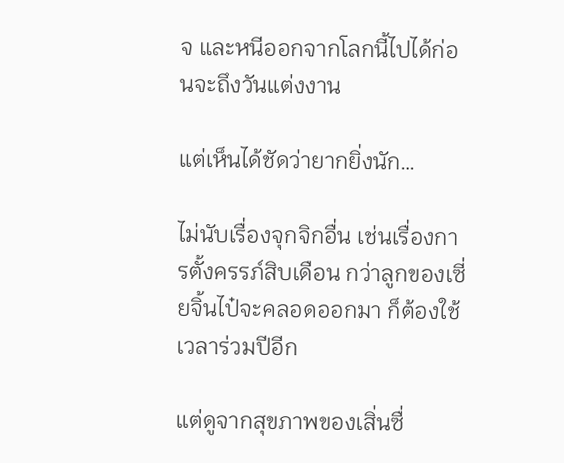จ และหนีออกจากโลกนี้ไปได้ก่อนจะถึงวันแต่งงาน

แต่เห็นได้ชัดว่ายากยิ่งนัก…

ไม่นับเรื่องจุกจิกอื่น เช่นเรื่องการตั้งครรภ์สิบเดือน กว่าลูกของเซี่ยจิ้นไป๋จะคลอดออกมา ก็ต้องใช้เวลาร่วมปีอีก

แต่ดูจากสุขภาพของเสิ่นซื่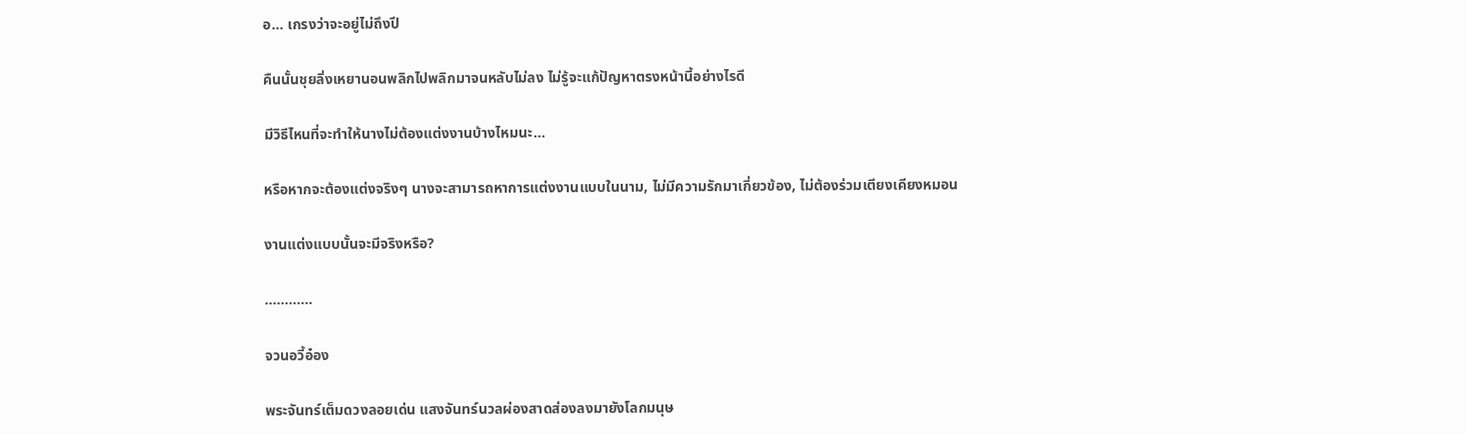อ… เกรงว่าจะอยู่ไม่ถึงปี

คืนนั้นชุยลิ่งเหยานอนพลิกไปพลิกมาจนหลับไม่ลง ไม่รู้จะแก้ปัญหาตรงหน้านี้อย่างไรดี

มีวิธีไหนที่จะทำให้นางไม่ต้องแต่งงานบ้างไหมนะ...

หรือหากจะต้องแต่งจริงๆ นางจะสามารถหาการแต่งงานแบบในนาม, ไม่มีความรักมาเกี่ยวข้อง, ไม่ต้องร่วมเตียงเคียงหมอน

งานแต่งแบบนั้นจะมีจริงหรือ?

…………

จวนอวี้อ๋อง

พระจันทร์เต็มดวงลอยเด่น แสงจันทร์นวลผ่องสาดส่องลงมายังโลกมนุษ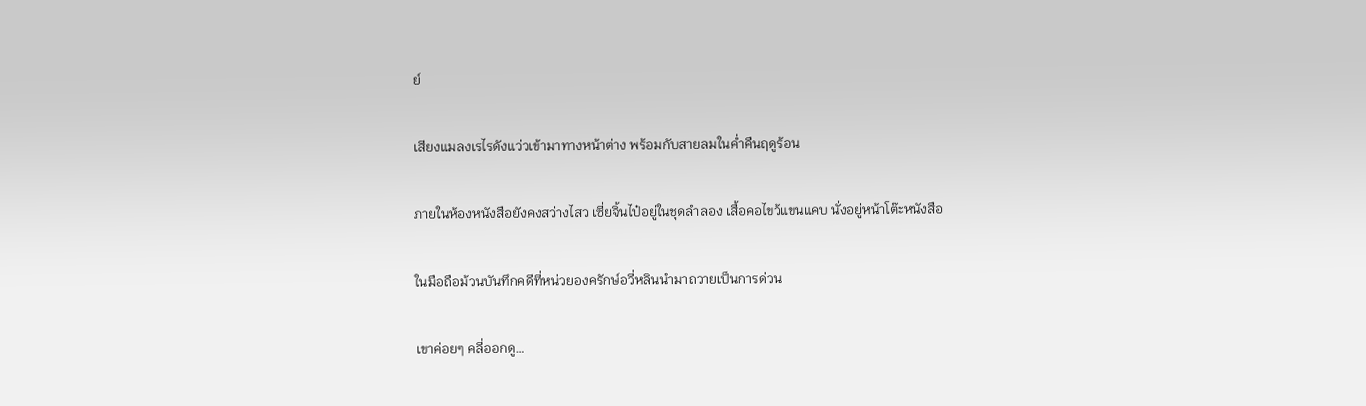ย์

เสียงแมลงเรไรดังแว่วเข้ามาทางหน้าต่าง พร้อมกับสายลมในค่ำคืนฤดูร้อน

ภายในห้องหนังสือยังคงสว่างไสว เซี่ยจิ้นไป๋อยู่ในชุดลำลอง เสื้อคอไขว้แขนแคบ นั่งอยู่หน้าโต๊ะหนังสือ

ในมือถือม้วนบันทึกคดีที่หน่วยองครักษ์อวี่หลินนำมาถวายเป็นการด่วน

เขาค่อยๆ คลี่ออกดู…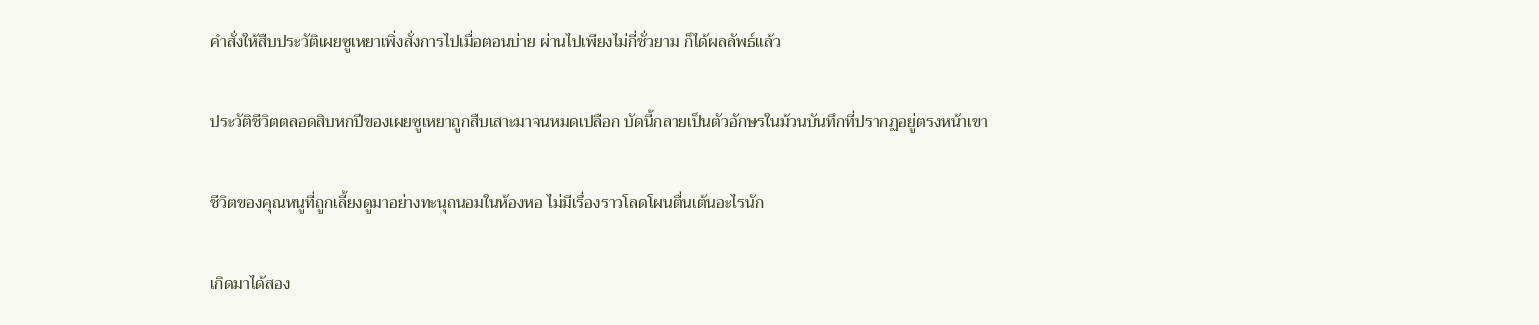คำสั่งให้สืบประวัติเผยซูเหยาเพิ่งสั่งการไปเมื่อตอนบ่าย ผ่านไปเพียงไม่กี่ชั่วยาม ก็ได้ผลลัพธ์แล้ว

ประวัติชีวิตตลอดสิบหกปีของเผยซูเหยาถูกสืบเสาะมาจนหมดเปลือก บัดนี้กลายเป็นตัวอักษรในม้วนบันทึกที่ปรากฏอยู่ตรงหน้าเขา

ชีวิตของคุณหนูที่ถูกเลี้ยงดูมาอย่างทะนุถนอมในห้องหอ ไม่มีเรื่องราวโลดโผนตื่นเต้นอะไรนัก

เกิดมาได้สอง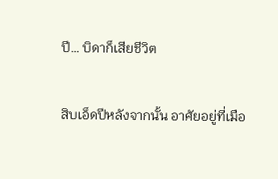ปี… บิดาก็เสียชีวิต

สิบเอ็ดปีหลังจากนั้น อาศัยอยู่ที่เมือ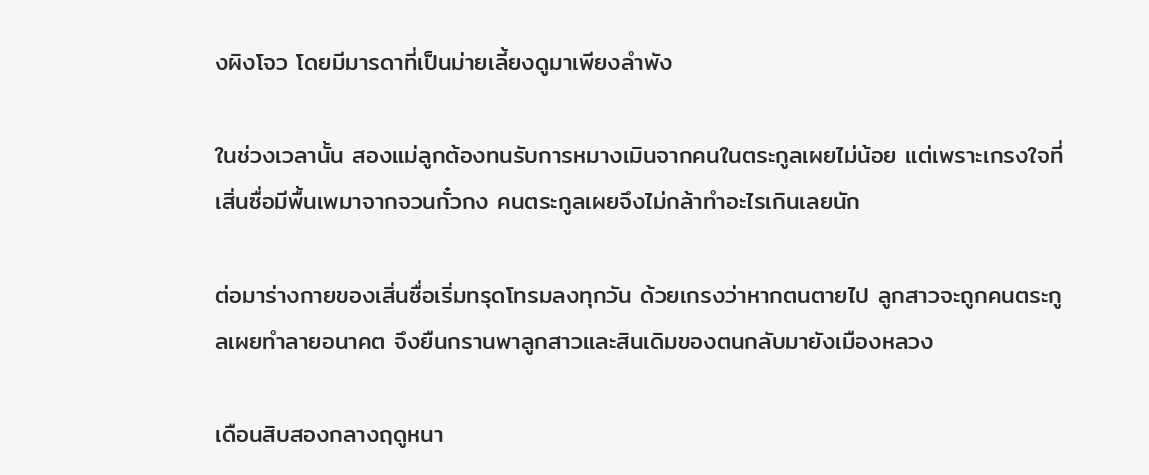งผิงโจว โดยมีมารดาที่เป็นม่ายเลี้ยงดูมาเพียงลำพัง

ในช่วงเวลานั้น สองแม่ลูกต้องทนรับการหมางเมินจากคนในตระกูลเผยไม่น้อย แต่เพราะเกรงใจที่เสิ่นซื่อมีพื้นเพมาจากจวนกั๋วกง คนตระกูลเผยจึงไม่กล้าทำอะไรเกินเลยนัก

ต่อมาร่างกายของเสิ่นซื่อเริ่มทรุดโทรมลงทุกวัน ด้วยเกรงว่าหากตนตายไป ลูกสาวจะถูกคนตระกูลเผยทำลายอนาคต จึงยืนกรานพาลูกสาวและสินเดิมของตนกลับมายังเมืองหลวง

เดือนสิบสองกลางฤดูหนา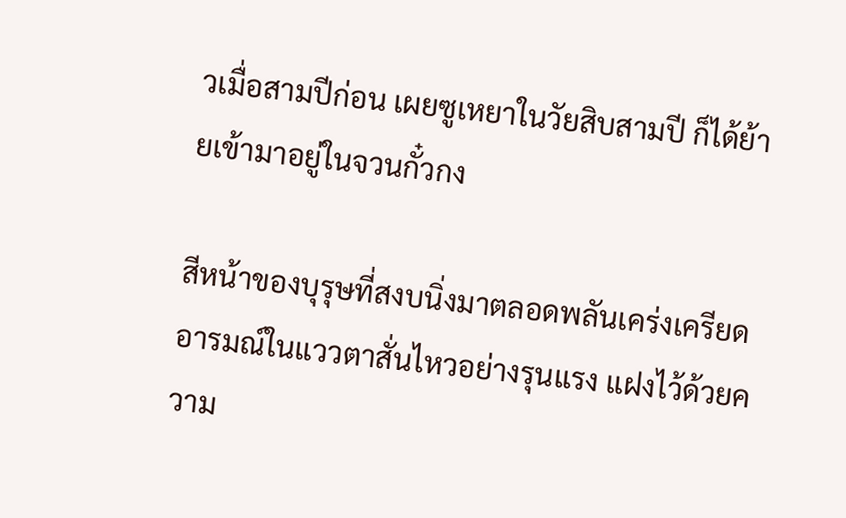วเมื่อสามปีก่อน เผยซูเหยาในวัยสิบสามปี ก็ได้ย้ายเข้ามาอยู่ในจวนกั๋วกง

สีหน้าของบุรุษที่สงบนิ่งมาตลอดพลันเคร่งเครียด อารมณ์ในแววตาสั่นไหวอย่างรุนแรง แฝงไว้ด้วยความ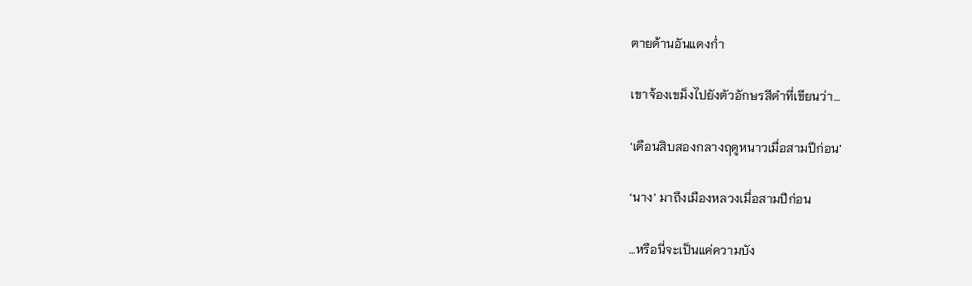ตายด้านอันแดงก่ำ

เขาจ้องเขม็งไปยังตัวอักษรสีดำที่เขียนว่า…

‘เดือนสิบสองกลางฤดูหนาวเมื่อสามปีก่อน’

‘นาง’ มาถึงเมืองหลวงเมื่อสามปีก่อน

…หรือนี่จะเป็นแค่ความบัง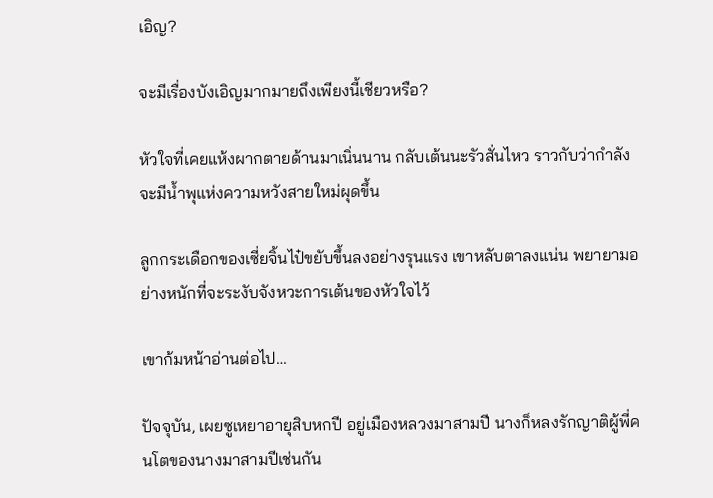เอิญ?

จะมีเรื่องบังเอิญมากมายถึงเพียงนี้เชียวหรือ?

หัวใจที่เคยแห้งผากตายด้านมาเนิ่นนาน กลับเต้นนะรัวสั่นไหว ราวกับว่ากำลังจะมีน้ำพุแห่งความหวังสายใหม่ผุดขึ้น

ลูกกระเดือกของเซี่ยจิ้นไป๋ขยับขึ้นลงอย่างรุนแรง เขาหลับตาลงแน่น พยายามอย่างหนักที่จะระงับจังหวะการเต้นของหัวใจไว้

เขาก้มหน้าอ่านต่อไป…

ปัจจุบัน, เผยซูเหยาอายุสิบหกปี อยู่เมืองหลวงมาสามปี นางก็หลงรักญาติผู้พี่คนโตของนางมาสามปีเช่นกัน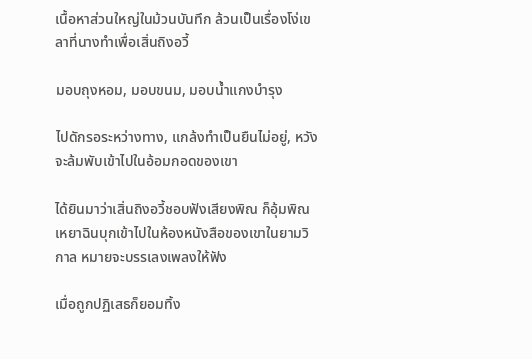เนื้อหาส่วนใหญ่ในม้วนบันทึก ล้วนเป็นเรื่องโง่เขลาที่นางทำเพื่อเสิ่นถิงอวี้

มอบถุงหอม, มอบขนม, มอบน้ำแกงบำรุง

ไปดักรอระหว่างทาง, แกล้งทำเป็นยืนไม่อยู่, หวังจะล้มพับเข้าไปในอ้อมกอดของเขา

ได้ยินมาว่าเสิ่นถิงอวี้ชอบฟังเสียงพิณ ก็อุ้มพิณเหยาฉินบุกเข้าไปในห้องหนังสือของเขาในยามวิกาล หมายจะบรรเลงเพลงให้ฟัง

เมื่อถูกปฏิเสธก็ยอมทิ้ง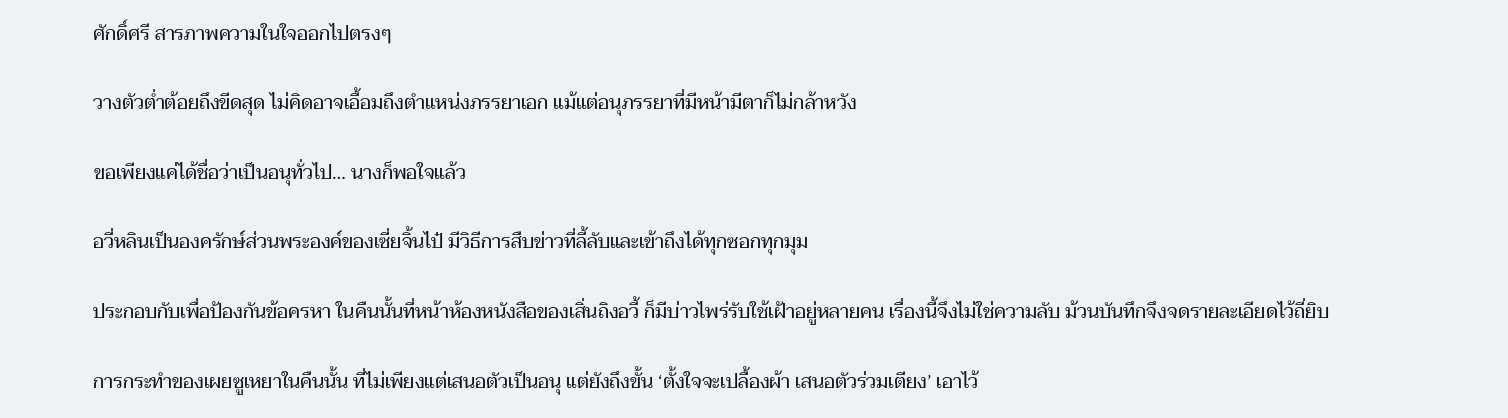ศักดิ์ศรี สารภาพความในใจออกไปตรงๆ

วางตัวต่ำต้อยถึงขีดสุด ไม่คิดอาจเอื้อมถึงตำแหน่งภรรยาเอก แม้แต่อนุภรรยาที่มีหน้ามีตาก็ไม่กล้าหวัง

ขอเพียงแค่ได้ชื่อว่าเป็นอนุทั่วไป… นางก็พอใจแล้ว

อวี่หลินเป็นองครักษ์ส่วนพระองค์ของเซี่ยจิ้นไป๋ มีวิธีการสืบข่าวที่ลี้ลับและเข้าถึงได้ทุกซอกทุกมุม

ประกอบกับเพื่อป้องกันข้อครหา ในคืนนั้นที่หน้าห้องหนังสือของเสิ่นถิงอวี้ ก็มีบ่าวไพร่รับใช้เฝ้าอยู่หลายคน เรื่องนี้จึงไม่ใช่ความลับ ม้วนบันทึกจึงจดรายละเอียดไว้ถี่ยิบ

การกระทำของเผยซูเหยาในคืนนั้น ที่ไม่เพียงแต่เสนอตัวเป็นอนุ แต่ยังถึงขั้น ‘ตั้งใจจะเปลื้องผ้า เสนอตัวร่วมเตียง’ เอาไว้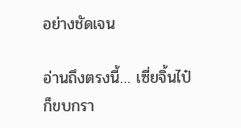อย่างชัดเจน

อ่านถึงตรงนี้… เซี่ยจิ้นไป๋ก็ขบกรา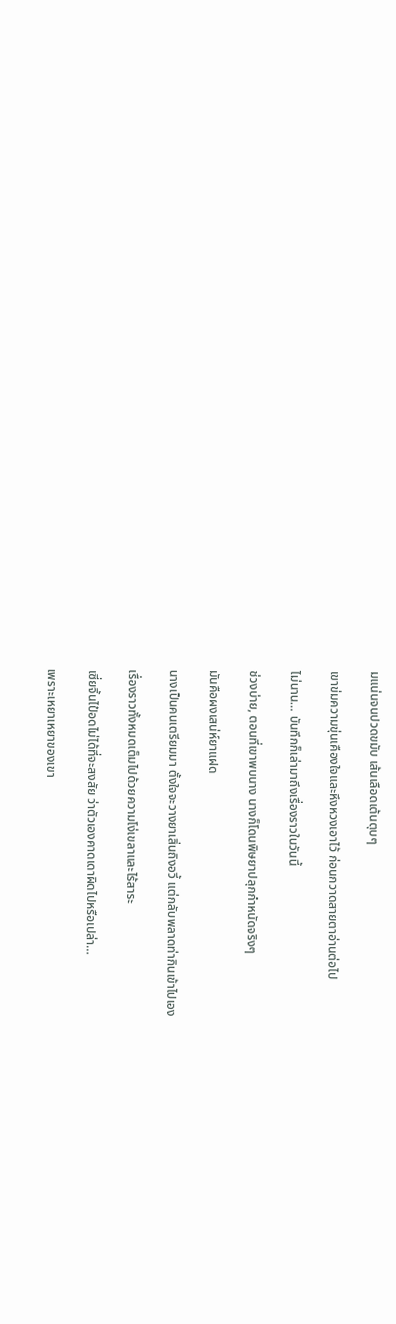มแน่นจนปวดขมับ เส้นเลือดเต้นตุบๆ

เขาข่มความขุ่นเคืองใจและหึงหวงเอาไว้ ก่อนกวาดสายตาอ่านต่อไป

ไม่นาน… บันทึกก็เล่ามาถึงเรื่องราวในวันนี้

ช่วงบ่าย, ตอนที่เขาพบนาง นางก็โดนพิษยาปลุกกำหนัดจริงๆ

มันคือผงเสน่ห์ยาแฝด

นางเป็นคนเตรียมมา ตั้งใจจะวางยาเสิ่นถิงอวี้ แต่กลับพลาดท่ากินเข้าไปเอง

เรื่องราวทั้งหมดเต็มไปด้วยความโง่เขลาและไร้สาระ

เซี่ยจิ้นไป๋อดไม่ได้ที่จะสงสัย ว่าตัวเองคาดเดาผิดไปหรือเปล่า…

เพราะเหยาเหยาของเขา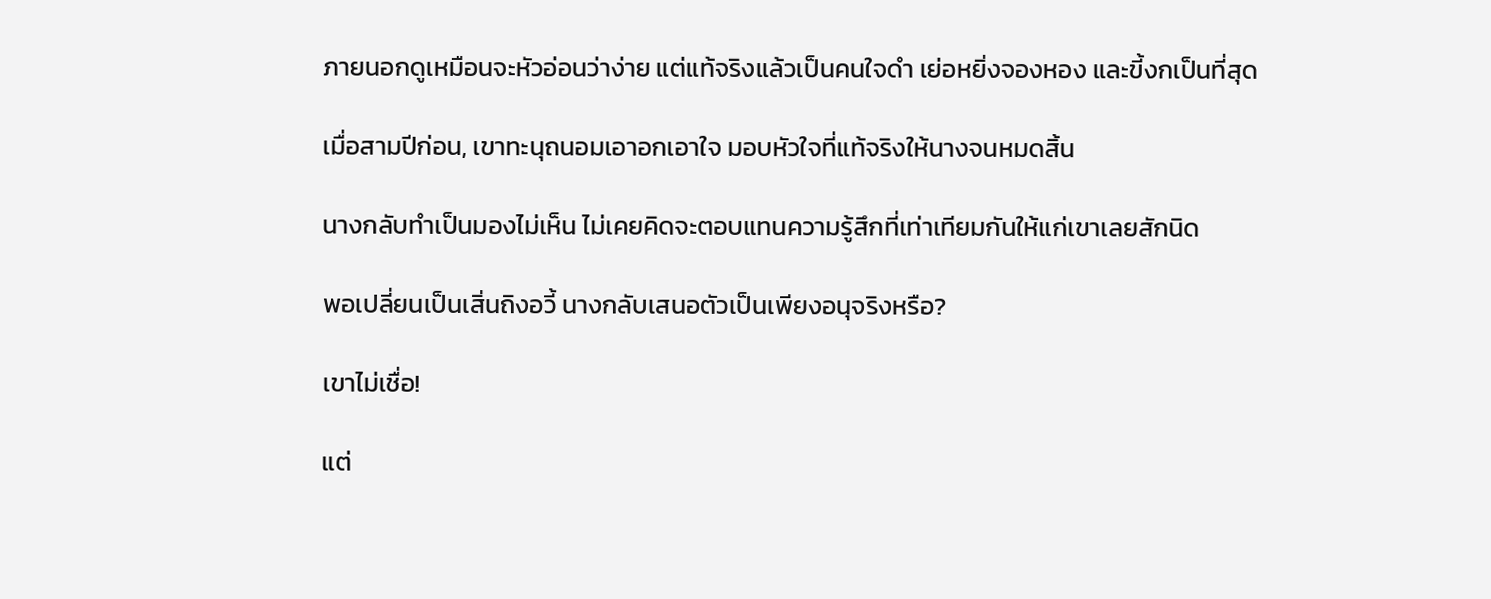ภายนอกดูเหมือนจะหัวอ่อนว่าง่าย แต่แท้จริงแล้วเป็นคนใจดำ เย่อหยิ่งจองหอง และขี้งกเป็นที่สุด

เมื่อสามปีก่อน, เขาทะนุถนอมเอาอกเอาใจ มอบหัวใจที่แท้จริงให้นางจนหมดสิ้น

นางกลับทำเป็นมองไม่เห็น ไม่เคยคิดจะตอบแทนความรู้สึกที่เท่าเทียมกันให้แก่เขาเลยสักนิด

พอเปลี่ยนเป็นเสิ่นถิงอวี้ นางกลับเสนอตัวเป็นเพียงอนุจริงหรือ?

เขาไม่เชื่อ!

แต่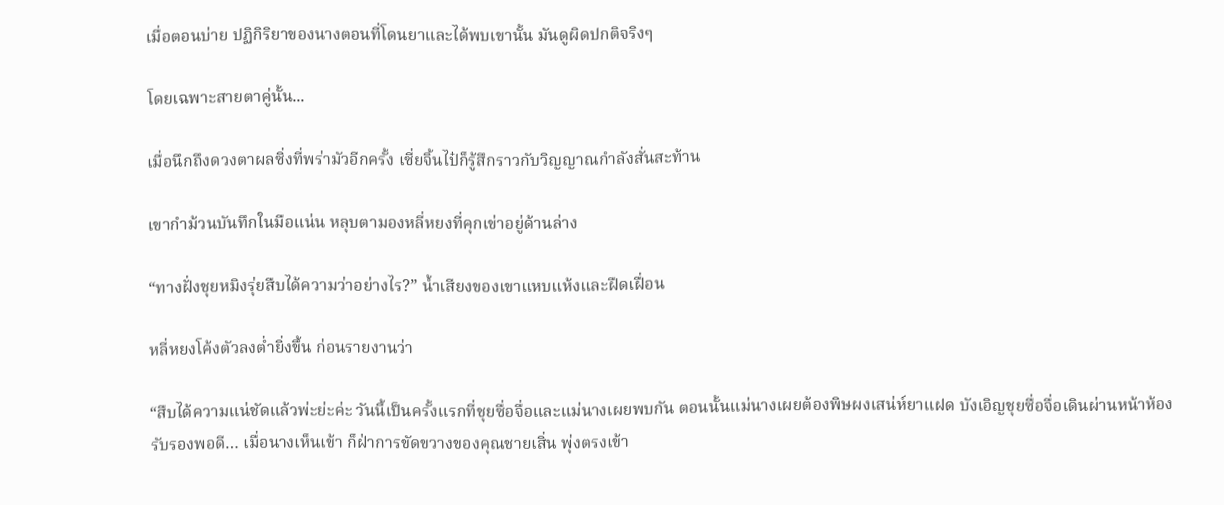เมื่อตอนบ่าย ปฏิกิริยาของนางตอนที่โดนยาและได้พบเขานั้น มันดูผิดปกติจริงๆ

โดยเฉพาะสายตาคู่นั้น...

เมื่อนึกถึงดวงตาผลซิ่งที่พร่ามัวอีกครั้ง เซี่ยจิ้นไป๋ก็รู้สึกราวกับวิญญาณกำลังสั่นสะท้าน

เขากำม้วนบันทึกในมือแน่น หลุบตามองหลี่หยงที่คุกเข่าอยู่ด้านล่าง

“ทางฝั่งชุยหมิงรุ่ยสืบได้ความว่าอย่างไร?” น้ำเสียงของเขาแหบแห้งและฝืดเฝื่อน

หลี่หยงโค้งตัวลงต่ำยิ่งขึ้น ก่อนรายงานว่า

“สืบได้ความแน่ชัดแล้วพ่ะย่ะค่ะ วันนี้เป็นครั้งแรกที่ชุยซื่อจื่อและแม่นางเผยพบกัน ตอนนั้นแม่นางเผยต้องพิษผงเสน่ห์ยาแฝด บังเอิญชุยซื่อจื่อเดินผ่านหน้าห้องรับรองพอดี… เมื่อนางเห็นเข้า ก็ฝ่าการขัดขวางของคุณชายเสิ่น พุ่งตรงเข้า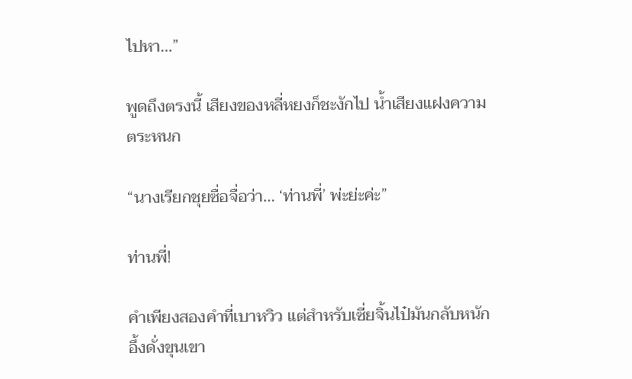ไปหา...”

พูดถึงตรงนี้ เสียงของหลี่หยงก็ชะงักไป น้ำเสียงแฝงความตระหนก

“นางเรียกชุยซื่อจื่อว่า... ‘ท่านพี่’ พ่ะย่ะค่ะ”

ท่านพี่!

คำเพียงสองคำที่เบาหวิว แต่สำหรับเซี่ยจิ้นไป๋มันกลับหนักอึ้งดั่งขุนเขา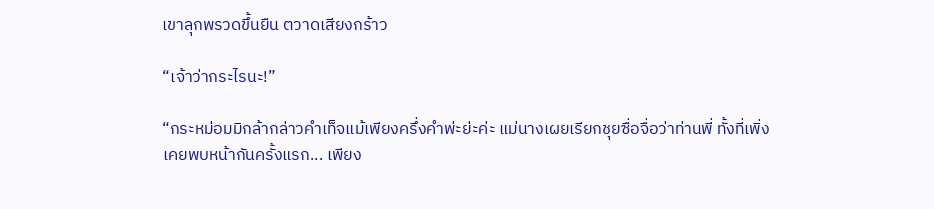เขาลุกพรวดขึ้นยืน ตวาดเสียงกร้าว

“เจ้าว่ากระไรนะ!”

“กระหม่อมมิกล้ากล่าวคำเท็จแม้เพียงครึ่งคำพ่ะย่ะค่ะ แม่นางเผยเรียกชุยซื่อจื่อว่าท่านพี่ ทั้งที่เพิ่งเคยพบหน้ากันครั้งแรก... เพียง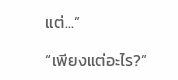แต่...”

“เพียงแต่อะไร?”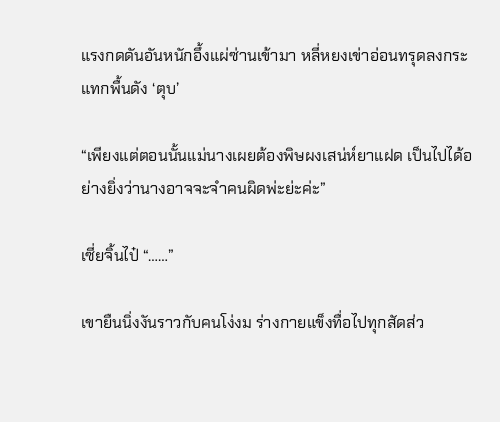แรงกดดันอันหนักอึ้งแผ่ซ่านเข้ามา หลี่หยงเข่าอ่อนทรุดลงกระแทกพื้นดัง ‘ตุบ’

“เพียงแต่ตอนนั้นแม่นางเผยต้องพิษผงเสน่ห์ยาแฝด เป็นไปได้อย่างยิ่งว่านางอาจจะจำคนผิดพ่ะย่ะค่ะ”

เซี่ยจิ้นไป๋ “……”

เขายืนนิ่งงันราวกับคนโง่งม ร่างกายแข็งทื่อไปทุกสัดส่ว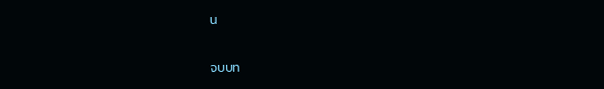น

จบบท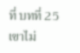ที่ บทที่ 25 เขาไม่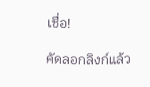เชื่อ!

คัดลอกลิงก์แล้ว